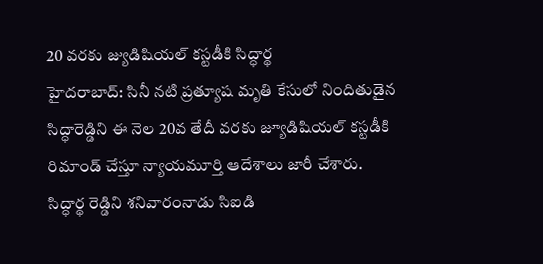20 వరకు జ్యుడిషియల్ కస్టడీకి సిద్ధార్థ
హైదరాబాద్: సినీ నటి ప్రత్యూష మృతి కేసులో నిందితుడైన సిద్ధారెడ్డిని ఈ నెల 20వ తేదీ వరకు జ్యూడిషియల్ కస్టడీకి రిమాండ్ చేస్తూ న్యాయమూర్తి ఆదేశాలు జారీ చేశారు. సిద్ధార్థ రెడ్డిని శనివారంనాడు సిఐడి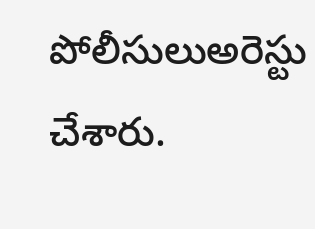పోలీసులుఅరెస్టు చేశారు.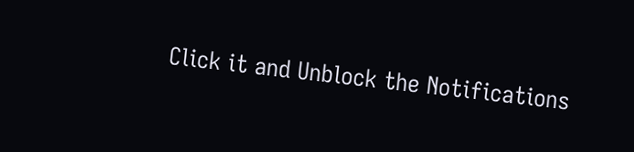Click it and Unblock the Notifications